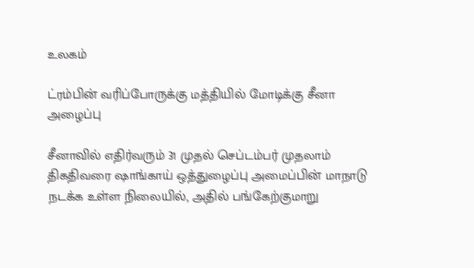உலகம்

ட்ரம்பின் வரிப்போருக்கு மத்தியில் மோடிக்கு சீனா அழைப்பு

சீனாவில் எதிர்வரும் 31 முதல் செப்டம்பர் முதலாம் திகதிவரை ஷாங்காய் ஒத்துழைப்பு அமைப்பின் மாநாடு நடக்க உள்ள நிலையில், அதில் பங்கேற்குமாறு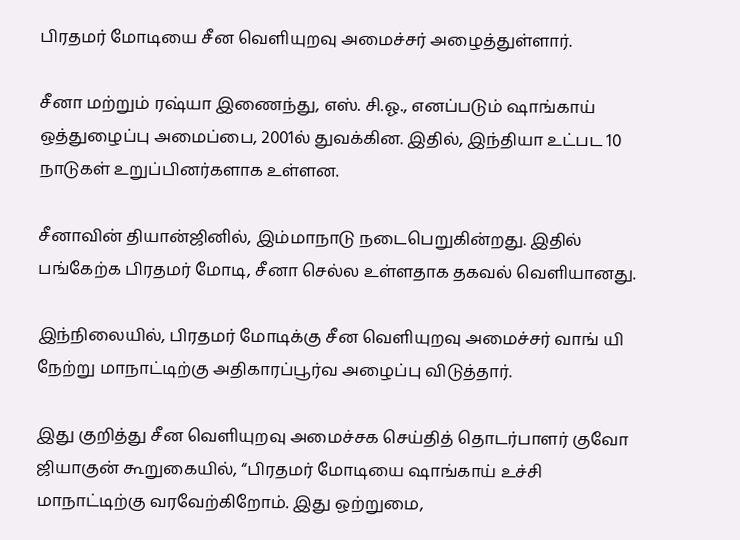பிரதமர் மோடியை சீன வெளியுறவு அமைச்சர் அழைத்துள்ளார்.

சீனா மற்றும் ரஷ்யா இணைந்து, எஸ். சி.ஓ., எனப்படும் ஷாங்காய் ஒத்துழைப்பு அமைப்பை, 2001ல் துவக்கின. இதில், இந்தியா உட்பட 10 நாடுகள் உறுப்பினர்களாக உள்ளன.

சீனாவின் தியான்ஜினில், இம்மாநாடு நடைபெறுகின்றது. இதில் பங்கேற்க பிரதமர் மோடி, சீனா செல்ல உள்ளதாக தகவல் வெளியானது.

இந்நிலையில், பிரதமர் மோடிக்கு சீன வெளியுறவு அமைச்சர் வாங் யி நேற்று மாநாட்டிற்கு அதிகாரப்பூர்வ அழைப்பு விடுத்தார்.

இது குறித்து சீன வெளியுறவு அமைச்சக செய்தித் தொடர்பாளர் குவோ ஜியாகுன் கூறுகையில், “பிரதமர் மோடியை ஷாங்காய் உச்சி மாநாட்டிற்கு வரவேற்கிறோம். இது ஒற்றுமை,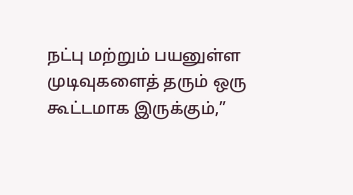நட்பு மற்றும் பயனுள்ள முடிவுகளைத் தரும் ஒரு கூட்டமாக இருக்கும்,”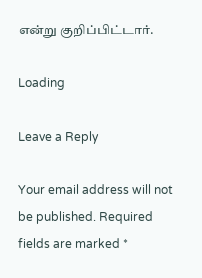என்று குறிப்பிட்டார்.

Loading

Leave a Reply

Your email address will not be published. Required fields are marked *